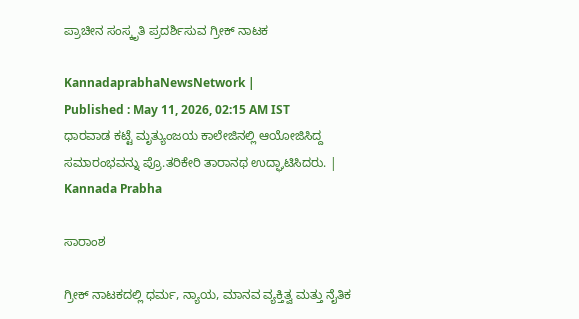ಪ್ರಾಚೀನ ಸಂಸ್ಕೃತಿ ಪ್ರದರ್ಶಿಸುವ ಗ್ರೀಕ್‌ ನಾಟಕ

KannadaprabhaNewsNetwork |
Published : May 11, 2026, 02:15 AM IST
ಧಾರವಾಡ ಕಟ್ಟೆ ಮೃತ್ಯುಂಜಯ ಕಾಲೇಜಿನಲ್ಲಿ ಆಯೋಜಿಸಿದ್ದ ಸಮಾರಂಭವನ್ನು ಪ್ರೊ.ತರಿಕೇರಿ ತಾರಾನಥ ಉದ್ಘಾಟಿಸಿದರು. | Kannada Prabha

ಸಾರಾಂಶ

ಗ್ರೀಕ್ ನಾಟಕದಲ್ಲಿ ಧರ್ಮ, ನ್ಯಾಯ, ಮಾನವ ವ್ಯಕ್ತಿತ್ವ ಮತ್ತು ನೈತಿಕ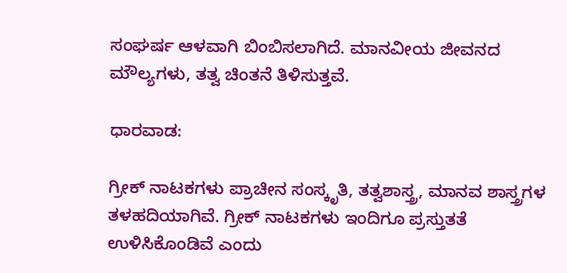ಸಂಘರ್ಷ ಆಳವಾಗಿ ಬಿಂಬಿಸಲಾಗಿದೆ. ಮಾನವೀಯ ಜೀವನದ ಮೌಲ್ಯಗಳು, ತತ್ವ ಚಿಂತನೆ ತಿಳಿಸುತ್ತವೆ.

ಧಾರವಾಡ:

ಗ್ರೀಕ್ ನಾಟಕಗಳು ಪ್ರಾಚೀನ ಸಂಸ್ಕೃತಿ, ತತ್ವಶಾಸ್ತ್ರ, ಮಾನವ ಶಾಸ್ತ್ರಗಳ ತಳಹದಿಯಾಗಿವೆ. ಗ್ರೀಕ್ ನಾಟಕಗಳು ಇಂದಿಗೂ ಪ್ರಸ್ತುತತೆ ಉಳಿಸಿಕೊಂಡಿವೆ ಎಂದು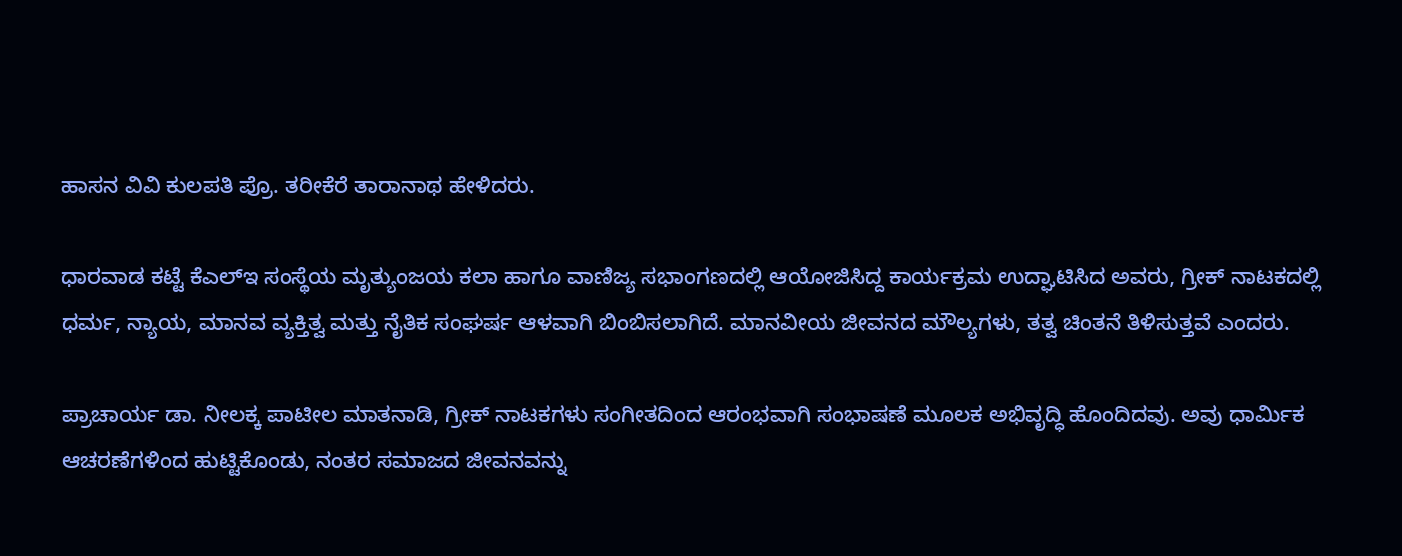ಹಾಸನ ವಿವಿ ಕುಲಪತಿ ಪ್ರೊ. ತರೀಕೆರೆ ತಾರಾನಾಥ ಹೇಳಿದರು.

ಧಾರವಾಡ ಕಟ್ಟೆ ಕೆಎಲ್‌ಇ ಸಂಸ್ಥೆಯ ಮೃತ್ಯುಂಜಯ ಕಲಾ ಹಾಗೂ ವಾಣಿಜ್ಯ ಸಭಾಂಗಣದಲ್ಲಿ ಆಯೋಜಿಸಿದ್ದ ಕಾರ್ಯಕ್ರಮ ಉದ್ಘಾಟಿಸಿದ ಅವರು, ಗ್ರೀಕ್ ನಾಟಕದಲ್ಲಿ ಧರ್ಮ, ನ್ಯಾಯ, ಮಾನವ ವ್ಯಕ್ತಿತ್ವ ಮತ್ತು ನೈತಿಕ ಸಂಘರ್ಷ ಆಳವಾಗಿ ಬಿಂಬಿಸಲಾಗಿದೆ. ಮಾನವೀಯ ಜೀವನದ ಮೌಲ್ಯಗಳು, ತತ್ವ ಚಿಂತನೆ ತಿಳಿಸುತ್ತವೆ ಎಂದರು.

ಪ್ರಾಚಾರ್ಯ ಡಾ. ನೀಲಕ್ಕ ಪಾಟೀಲ ಮಾತನಾಡಿ, ಗ್ರೀಕ್ ನಾಟಕಗಳು ಸಂಗೀತದಿಂದ ಆರಂಭವಾಗಿ ಸಂಭಾಷಣೆ ಮೂಲಕ ಅಭಿವೃದ್ಧಿ ಹೊಂದಿದವು. ಅವು ಧಾರ್ಮಿಕ ಆಚರಣೆಗಳಿಂದ ಹುಟ್ಟಿಕೊಂಡು, ನಂತರ ಸಮಾಜದ ಜೀವನವನ್ನು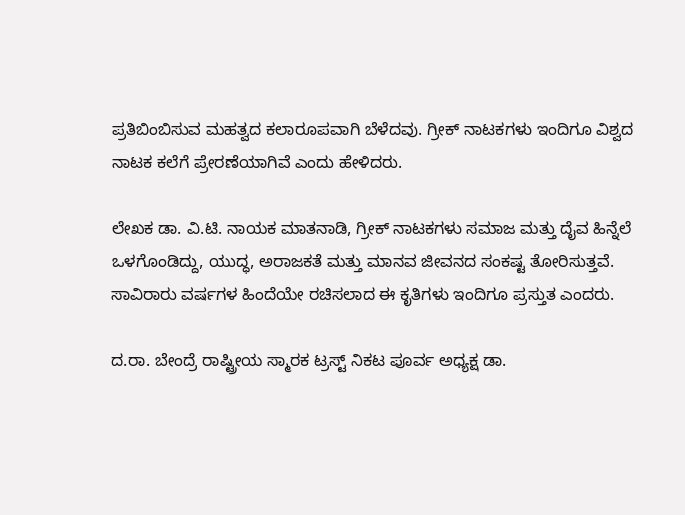ಪ್ರತಿಬಿಂಬಿಸುವ ಮಹತ್ವದ ಕಲಾರೂಪವಾಗಿ ಬೆಳೆದವು. ಗ್ರೀಕ್ ನಾಟಕಗಳು ಇಂದಿಗೂ ವಿಶ್ವದ ನಾಟಕ ಕಲೆಗೆ ಪ್ರೇರಣೆಯಾಗಿವೆ ಎಂದು ಹೇಳಿದರು.

ಲೇಖಕ ಡಾ. ವಿ.ಟಿ. ನಾಯಕ ಮಾತನಾಡಿ, ಗ್ರೀಕ್ ನಾಟಕಗಳು ಸಮಾಜ ಮತ್ತು ದೈವ ಹಿನ್ನೆಲೆ ಒಳಗೊಂಡಿದ್ದು, ಯುದ್ಧ, ಅರಾಜಕತೆ ಮತ್ತು ಮಾನವ ಜೀವನದ ಸಂಕಷ್ಟ ತೋರಿಸುತ್ತವೆ. ಸಾವಿರಾರು ವರ್ಷಗಳ ಹಿಂದೆಯೇ ರಚಿಸಲಾದ ಈ ಕೃತಿಗಳು ಇಂದಿಗೂ ಪ್ರಸ್ತುತ ಎಂದರು.

ದ.ರಾ. ಬೇಂದ್ರೆ ರಾಷ್ಟ್ರೀಯ ಸ್ಮಾರಕ ಟ್ರಸ್ಟ್ ನಿಕಟ ಪೂರ್ವ ಅಧ್ಯಕ್ಷ ಡಾ.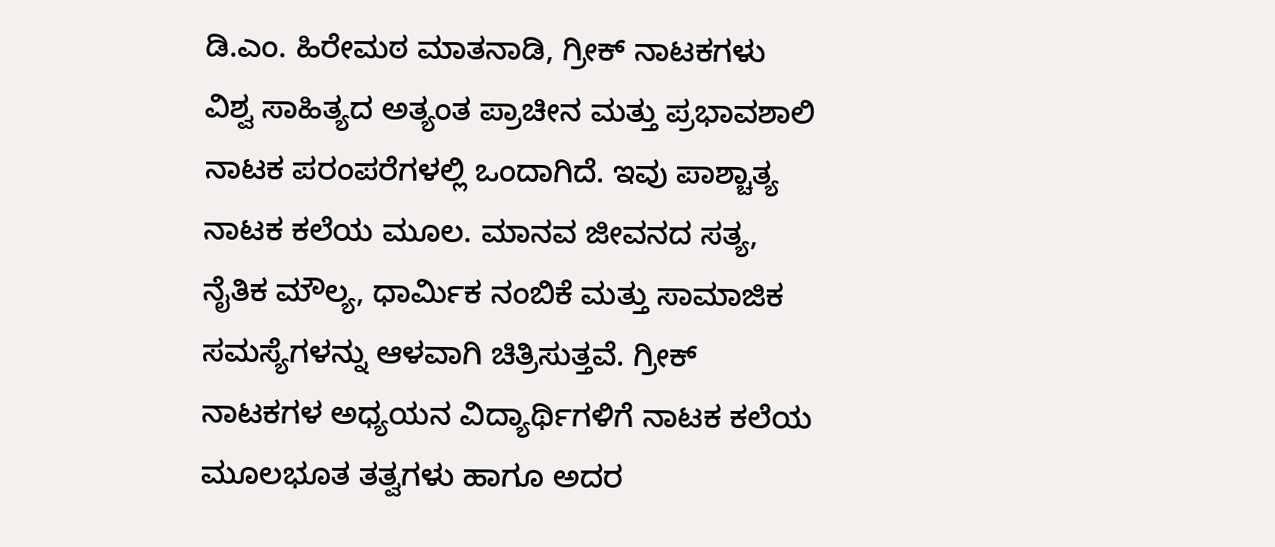ಡಿ.ಎಂ. ಹಿರೇಮಠ ಮಾತನಾಡಿ, ಗ್ರೀಕ್ ನಾಟಕಗಳು ವಿಶ್ವ ಸಾಹಿತ್ಯದ ಅತ್ಯಂತ ಪ್ರಾಚೀನ ಮತ್ತು ಪ್ರಭಾವಶಾಲಿ ನಾಟಕ ಪರಂಪರೆಗಳಲ್ಲಿ ಒಂದಾಗಿದೆ. ಇವು ಪಾಶ್ಚಾತ್ಯ ನಾಟಕ ಕಲೆಯ ಮೂಲ. ಮಾನವ ಜೀವನದ ಸತ್ಯ, ನೈತಿಕ ಮೌಲ್ಯ, ಧಾರ್ಮಿಕ ನಂಬಿಕೆ ಮತ್ತು ಸಾಮಾಜಿಕ ಸಮಸ್ಯೆಗಳನ್ನು ಆಳವಾಗಿ ಚಿತ್ರಿಸುತ್ತವೆ. ಗ್ರೀಕ್ ನಾಟಕಗಳ ಅಧ್ಯಯನ ವಿದ್ಯಾರ್ಥಿಗಳಿಗೆ ನಾಟಕ ಕಲೆಯ ಮೂಲಭೂತ ತತ್ವಗಳು ಹಾಗೂ ಅದರ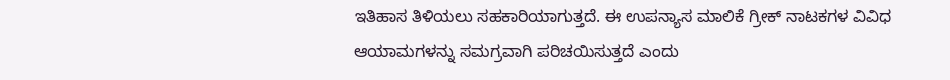ಇತಿಹಾಸ ತಿಳಿಯಲು ಸಹಕಾರಿಯಾಗುತ್ತದೆ. ಈ ಉಪನ್ಯಾಸ ಮಾಲಿಕೆ ಗ್ರೀಕ್ ನಾಟಕಗಳ ವಿವಿಧ ಆಯಾಮಗಳನ್ನು ಸಮಗ್ರವಾಗಿ ಪರಿಚಯಿಸುತ್ತದೆ ಎಂದು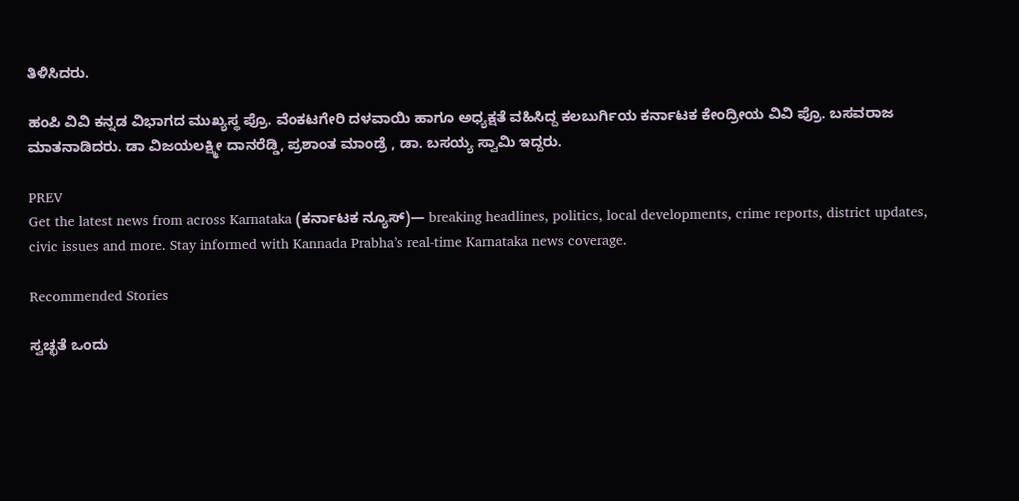ತಿಳಿಸಿದರು.

ಹಂಪಿ ವಿವಿ ಕನ್ನಡ ವಿಭಾಗದ ಮುಖ್ಯಸ್ಥ ಪ್ರೊ. ವೆಂಕಟಗೇರಿ ದಳವಾಯಿ ಹಾಗೂ ಅಧ್ಯಕ್ಷತೆ ವಹಿಸಿದ್ದ ಕಲಬುರ್ಗಿಯ ಕರ್ನಾಟಕ ಕೇಂದ್ರೀಯ ವಿವಿ ಪ್ರೊ. ಬಸವರಾಜ ಮಾತನಾಡಿದರು. ಡಾ ವಿಜಯಲಕ್ಷ್ಮೀ ದಾನರೆಡ್ಡಿ, ಪ್ರಶಾಂತ ಮಾಂಡ್ರೆ , ಡಾ. ಬಸಯ್ಯ ಸ್ವಾಮಿ ಇದ್ದರು.

PREV
Get the latest news from across Karnataka (ಕರ್ನಾಟಕ ನ್ಯೂಸ್)— breaking headlines, politics, local developments, crime reports, district updates, civic issues and more. Stay informed with Kannada Prabha’s real‑time Karnataka news coverage.

Recommended Stories

ಸ್ವಚ್ಛತೆ ಒಂದು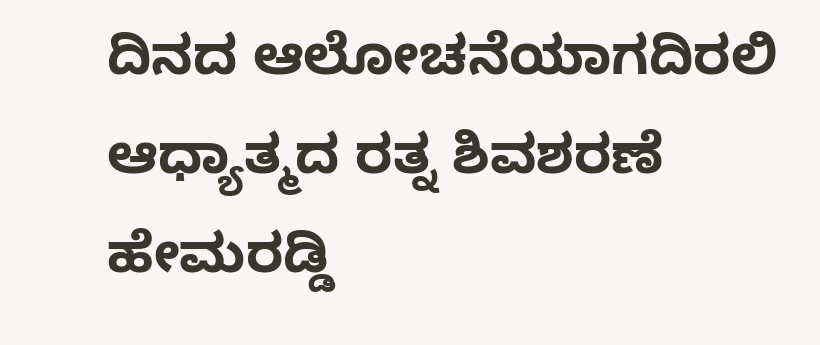ದಿನದ ಆಲೋಚನೆಯಾಗದಿರಲಿ
ಆಧ್ಯಾತ್ಮದ ರತ್ನ ಶಿವಶರಣೆ ಹೇಮರಡ್ಡಿ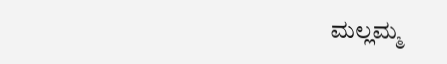ಮಲ್ಲಮ್ಮ